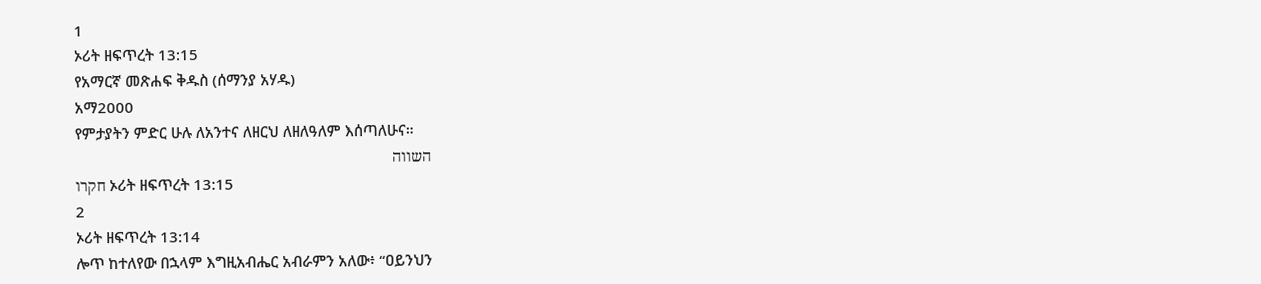1
ኦሪት ዘፍጥረት 13:15
የአማርኛ መጽሐፍ ቅዱስ (ሰማንያ አሃዱ)
አማ2000
የምታያትን ምድር ሁሉ ለአንተና ለዘርህ ለዘለዓለም እሰጣለሁና።
השווה
חקרו ኦሪት ዘፍጥረት 13:15
2
ኦሪት ዘፍጥረት 13:14
ሎጥ ከተለየው በኋላም እግዚአብሔር አብራምን አለው፥ “ዐይንህን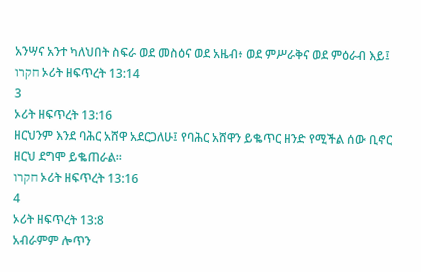አንሣና አንተ ካለህበት ስፍራ ወደ መስዕና ወደ አዜብ፥ ወደ ምሥራቅና ወደ ምዕራብ እይ፤
חקרו ኦሪት ዘፍጥረት 13:14
3
ኦሪት ዘፍጥረት 13:16
ዘርህንም እንደ ባሕር አሸዋ አደርጋለሁ፤ የባሕር አሸዋን ይቈጥር ዘንድ የሚችል ሰው ቢኖር ዘርህ ደግሞ ይቈጠራል።
חקרו ኦሪት ዘፍጥረት 13:16
4
ኦሪት ዘፍጥረት 13:8
አብራምም ሎጥን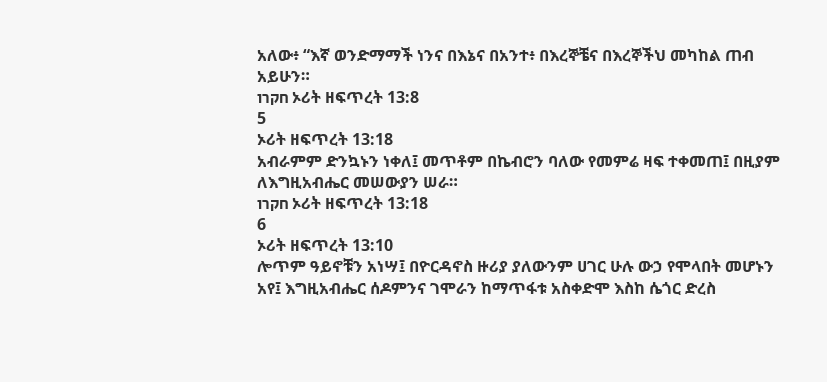አለው፥ “እኛ ወንድማማች ነንና በእኔና በአንተ፥ በእረኞቼና በእረኞችህ መካከል ጠብ አይሁን።
חקרו ኦሪት ዘፍጥረት 13:8
5
ኦሪት ዘፍጥረት 13:18
አብራምም ድንኳኑን ነቀለ፤ መጥቶም በኬብሮን ባለው የመምሬ ዛፍ ተቀመጠ፤ በዚያም ለእግዚአብሔር መሠውያን ሠራ።
חקרו ኦሪት ዘፍጥረት 13:18
6
ኦሪት ዘፍጥረት 13:10
ሎጥም ዓይኖቹን አነሣ፤ በዮርዳኖስ ዙሪያ ያለውንም ሀገር ሁሉ ውኃ የሞላበት መሆኑን አየ፤ እግዚአብሔር ሰዶምንና ገሞራን ከማጥፋቱ አስቀድሞ እስከ ሴጎር ድረስ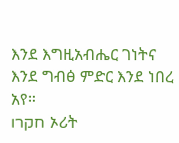እንደ እግዚአብሔር ገነትና እንደ ግብፅ ምድር እንደ ነበረ አየ።
חקרו ኦሪት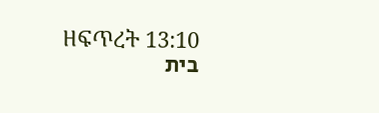ዘፍጥረት 13:10
בית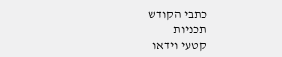כתבי הקודש
תכניות
קטעי וידאו